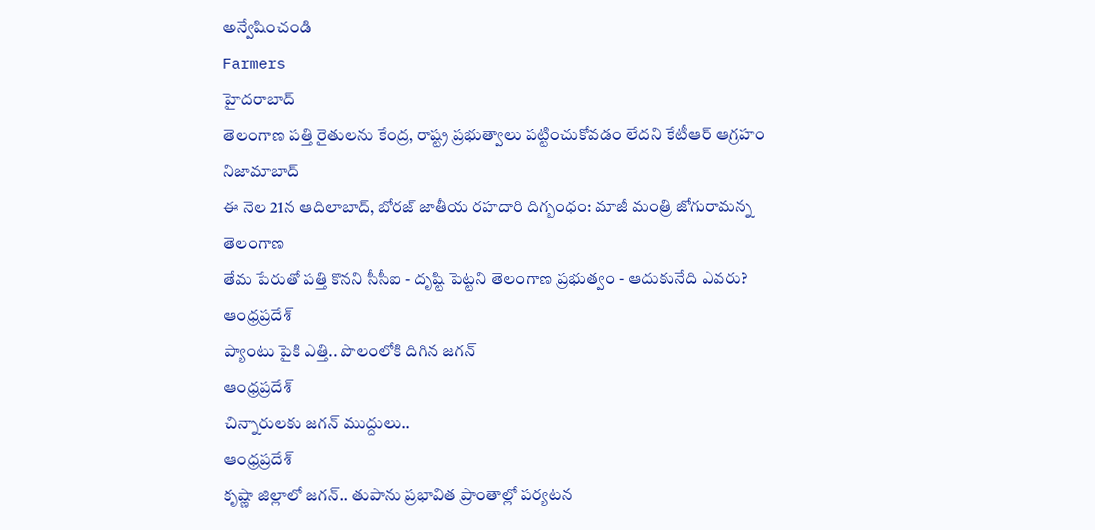అన్వేషించండి
Farmers
హైదరాబాద్
తెలంగాణ పత్తి రైతులను కేంద్ర, రాష్ట్ర ప్రభుత్వాలు పట్టించుకోవడం లేదని కేటీఆర్ ఆగ్రహం
నిజామాబాద్
ఈ నెల 21న ఆదిలాబాద్, బోరజ్ జాతీయ రహదారి దిగ్బంధం: మాజీ మంత్రి జోగురామన్న
తెలంగాణ
తేమ పేరుతో పత్తి కొనని సీసీఐ - దృష్టి పెట్టని తెలంగాణ ప్రభుత్వం - ఆదుకునేది ఎవరు?
ఆంధ్రప్రదేశ్
ప్యాంటు పైకి ఎత్తి.. పొలంలోకి దిగిన జగన్
ఆంధ్రప్రదేశ్
చిన్నారులకు జగన్ ముద్దులు..
ఆంధ్రప్రదేశ్
కృష్ణా జిల్లాలో జగన్.. తుపాను ప్రభావిత ప్రాంతాల్లో పర్యటన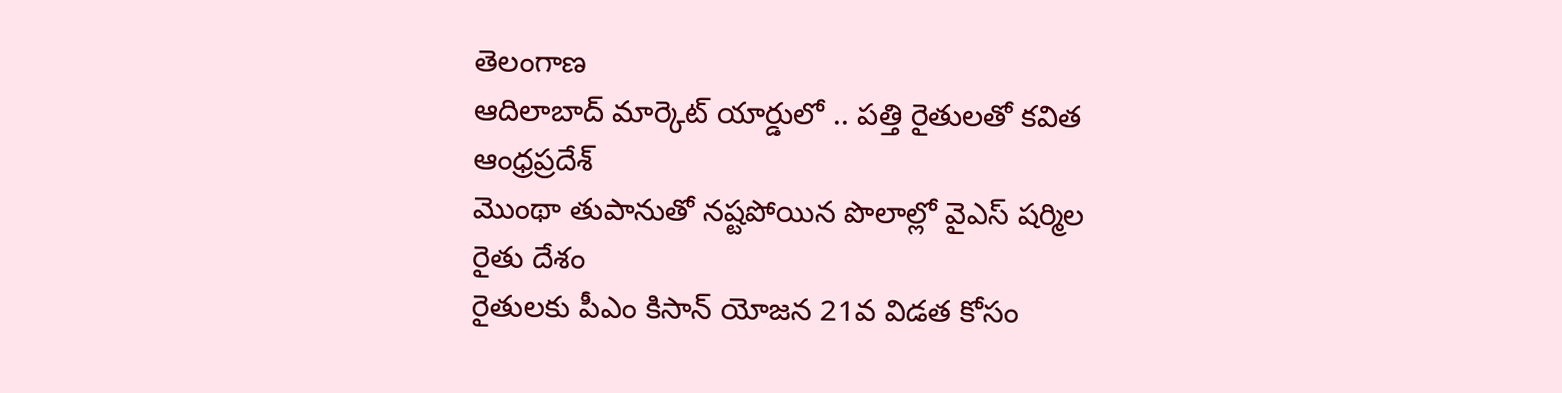తెలంగాణ
ఆదిలాబాద్ మార్కెట్ యార్డులో .. పత్తి రైతులతో కవిత
ఆంధ్రప్రదేశ్
మొంథా తుపానుతో నష్టపోయిన పొలాల్లో వైఎస్ షర్మిల
రైతు దేశం
రైతులకు పీఎం కిసాన్ యోజన 21వ విడత కోసం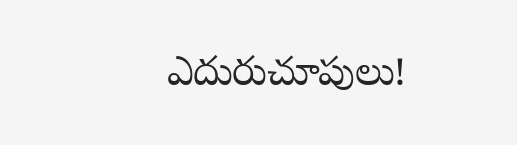ఎదురుచూపులు!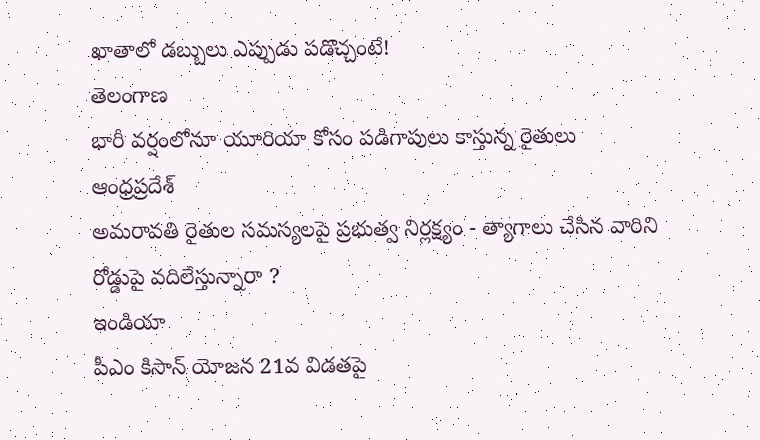ఖాతాలో డబ్బులు ఎప్పుడు పడొచ్చంటే!
తెలంగాణ
భారీ వర్షంలోనూ యూరియా కోసం పడిగాపులు కాస్తున్న రైతులు
ఆంధ్రప్రదేశ్
అమరావతి రైతుల సమస్యలపై ప్రభుత్వ నిర్లక్ష్యం - త్యాగాలు చేసిన వారిని రోడ్డుపై వదిలేస్తున్నారా ?
ఇండియా
పీఎం కిసాన్ యోజన 21వ విడతపై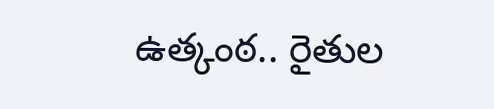ఉత్కంఠ.. రైతుల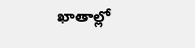ఖాతాల్లో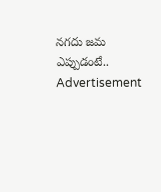నగదు జమ ఎప్పుడంటే..
Advertisement